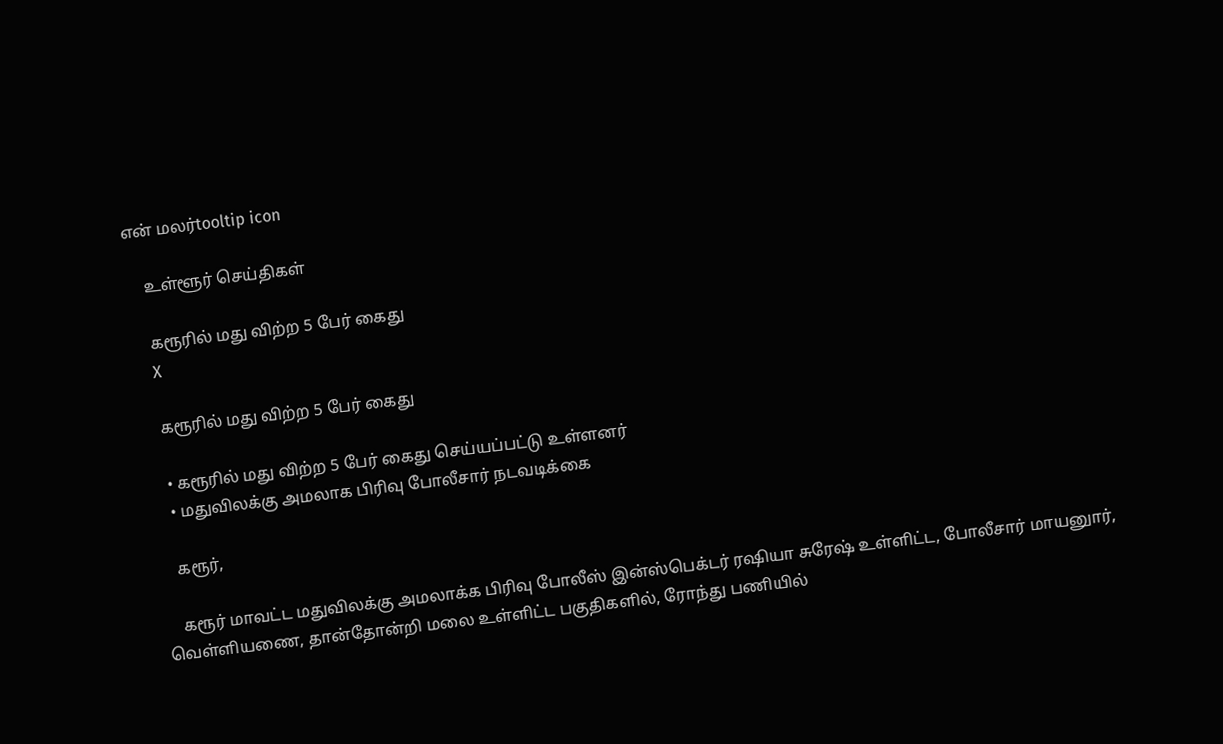என் மலர்tooltip icon

    உள்ளூர் செய்திகள்

    கரூரில் மது விற்ற 5 பேர் கைது
    X

    கரூரில் மது விற்ற 5 பேர் கைது

    • கரூரில் மது விற்ற 5 பேர் கைது செய்யப்பட்டு உள்ளனர்
    • மதுவிலக்கு அமலாக பிரிவு போலீசார் நடவடிக்கை

    கரூர்,

    கரூர் மாவட்ட மதுவிலக்கு அமலாக்க பிரிவு போலீஸ் இன்ஸ்பெக்டர் ரஷியா சுரேஷ் உள்ளிட்ட, போலீசார் மாயனுார், வெள்ளியணை, தான்தோன்றி மலை உள்ளிட்ட பகுதிகளில், ரோந்து பணியில்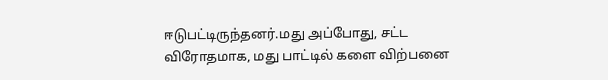ஈடுபட்டிருந்தனர்.மது அப்போது, சட்ட விரோதமாக, மது பாட்டில் களை விற்பனை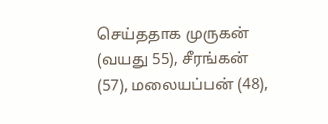செய்ததாக முருகன் (வயது 55), சீரங்கன் (57), மலையப்பன் (48),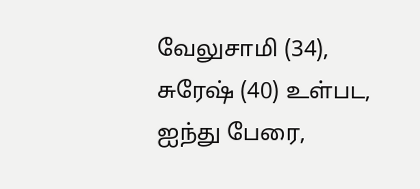வேலுசாமி (34), சுரேஷ் (40) உள்பட, ஐந்து பேரை,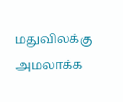மதுவிலக்கு அமலாக்க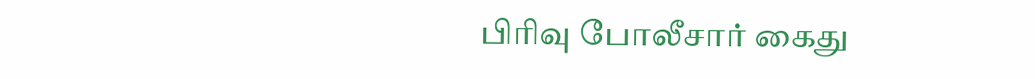பிரிவு போலீசார் கைது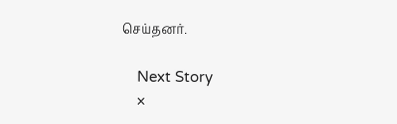செய்தனர்.

    Next Story
    ×